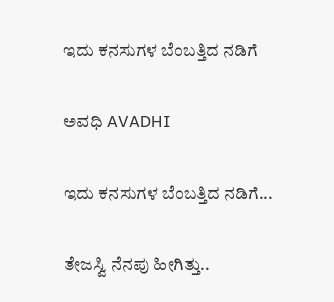ಇದು ಕನಸುಗಳ ಬೆಂಬತ್ತಿದ ನಡಿಗೆ‍

ಅವಧಿ AVADHI

ಇದು ಕನಸುಗಳ ಬೆಂಬತ್ತಿದ ನಡಿಗೆ...

ತೇಜಸ್ವಿ ನೆನಪು ಹೀಗಿತ್ತು..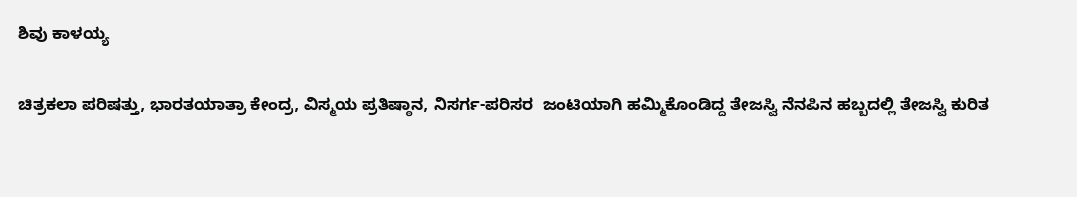ಶಿವು ಕಾಳಯ್ಯ

ಚಿತ್ರಕಲಾ ಪರಿಷತ್ತು, ಭಾರತಯಾತ್ರಾ ಕೇಂದ್ರ, ವಿಸ್ಮಯ ಪ್ರತಿಷ್ಠಾನ, ನಿಸರ್ಗ-ಪರಿಸರ  ಜಂಟಿಯಾಗಿ ಹಮ್ಮಿಕೊಂಡಿದ್ದ ತೇಜಸ್ವಿ ನೆನಪಿನ ಹಬ್ಬದಲ್ಲಿ ತೇಜಸ್ವಿ ಕುರಿತ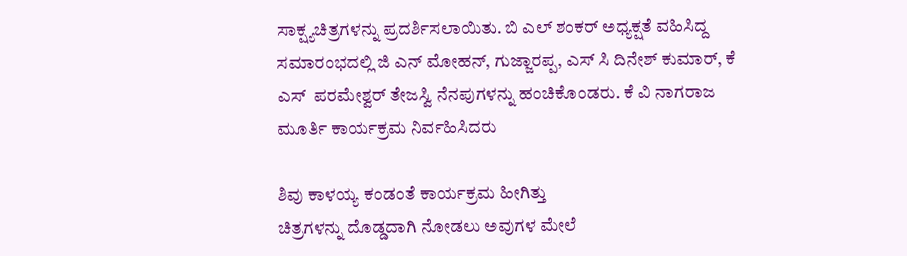ಸಾಕ್ಷ್ಯಚಿತ್ರಗಳನ್ನು ಪ್ರದರ್ಶಿಸಲಾಯಿತು. ಬಿ ಎಲ್ ಶಂಕರ್ ಅಧ್ಯಕ್ಷತೆ ವಹಿಸಿದ್ದ ಸಮಾರಂಭದಲ್ಲಿ ಜಿ ಎನ್ ಮೋಹನ್, ಗುಜ್ಜಾರಪ್ಪ, ಎಸ್ ಸಿ ದಿನೇಶ್ ಕುಮಾರ್, ಕೆ ಎಸ್  ಪರಮೇಶ್ವರ್ ತೇಜಸ್ವಿ ನೆನಪುಗಳನ್ನು ಹಂಚಿಕೊಂಡರು. ಕೆ ವಿ ನಾಗರಾಜ ಮೂರ್ತಿ ಕಾರ್ಯಕ್ರಮ ನಿರ್ವಹಿಸಿದರು

ಶಿವು ಕಾಳಯ್ಯ ಕಂಡಂತೆ ಕಾರ್ಯಕ್ರಮ ಹೀಗಿತ್ತು
ಚಿತ್ರಗಳನ್ನು ದೊಡ್ಡದಾಗಿ ನೋಡಲು ಅವುಗಳ ಮೇಲೆ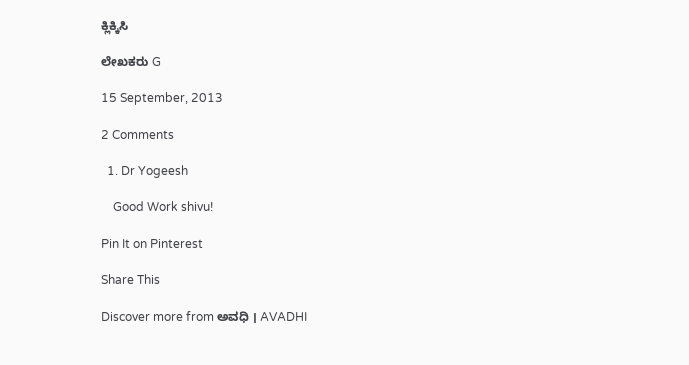ಕ್ಲಿಕ್ಕಿಸಿ

ಲೇಖಕರು G

15 September, 2013

2 Comments

  1. Dr Yogeesh

    Good Work shivu!

Pin It on Pinterest

Share This

Discover more from ಅವಧಿ । AVADHI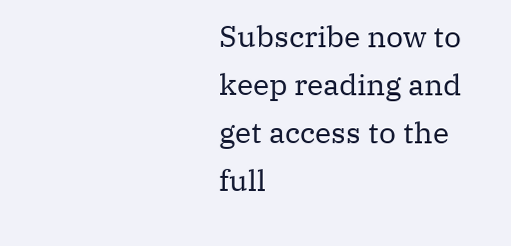Subscribe now to keep reading and get access to the full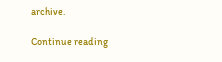archive.

Continue reading